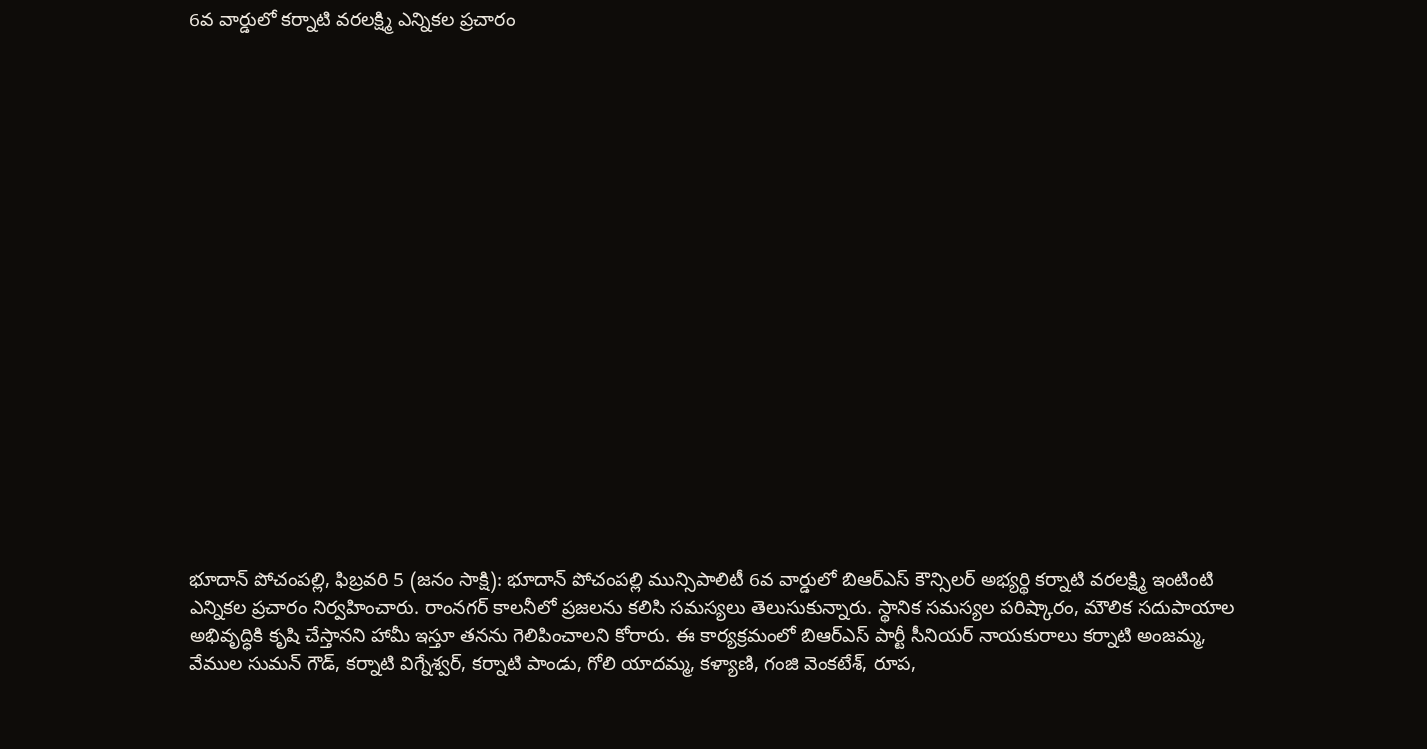6వ వార్డులో కర్నాటి వరలక్ష్మి ఎన్నికల ప్రచారం



















భూదాన్ పోచంపల్లి, ఫిబ్రవరి 5 (జనం సాక్షి): భూదాన్ పోచంపల్లి మున్సిపాలిటీ 6వ వార్డులో బిఆర్ఎస్ కౌన్సిలర్ అభ్యర్థి కర్నాటి వరలక్ష్మి ఇంటింటి ఎన్నికల ప్రచారం నిర్వహించారు. రాంనగర్ కాలనీలో ప్రజలను కలిసి సమస్యలు తెలుసుకున్నారు. స్థానిక సమస్యల పరిష్కారం, మౌలిక సదుపాయాల అభివృద్ధికి కృషి చేస్తానని హామీ ఇస్తూ తనను గెలిపించాలని కోరారు. ఈ కార్యక్రమంలో బిఆర్ఎస్ పార్టీ సీనియర్ నాయకురాలు కర్నాటి అంజమ్మ, వేముల సుమన్ గౌడ్, కర్నాటి విగ్నేశ్వర్, కర్నాటి పాండు, గోలి యాదమ్మ, కళ్యాణి, గంజి వెంకటేశ్, రూప,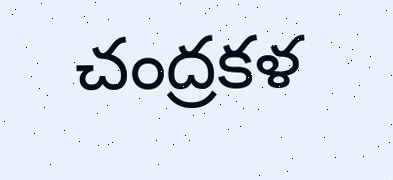చంద్రకళ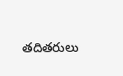తదితరులు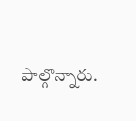పాల్గొన్నారు.